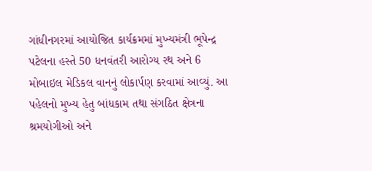ગાંધીનગરમાં આયોજિત કાર્યક્રમમાં મુખ્યમંત્રી ભૂપેન્દ્ર પટેલના હસ્તે 50 ધનવંતરી આરોગ્ય રથ અને 6 મોબાઇલ મેડિકલ વાનનું લોકાર્પણ કરવામાં આવ્યું. આ પહેલનો મુખ્ય હેતુ બાંધકામ તથા સંગઠિત ક્ષેત્રના શ્રમયોગીઓ અને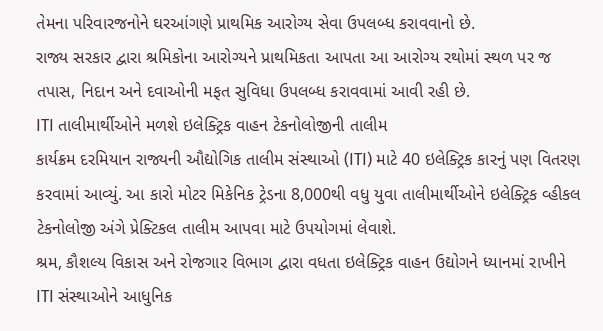તેમના પરિવારજનોને ઘરઆંગણે પ્રાથમિક આરોગ્ય સેવા ઉપલબ્ધ કરાવવાનો છે.
રાજ્ય સરકાર દ્વારા શ્રમિકોના આરોગ્યને પ્રાથમિકતા આપતા આ આરોગ્ય રથોમાં સ્થળ પર જ તપાસ, નિદાન અને દવાઓની મફત સુવિધા ઉપલબ્ધ કરાવવામાં આવી રહી છે.
ITI તાલીમાર્થીઓને મળશે ઇલેક્ટ્રિક વાહન ટેકનોલોજીની તાલીમ
કાર્યક્રમ દરમિયાન રાજ્યની ઔદ્યોગિક તાલીમ સંસ્થાઓ (ITI) માટે 40 ઇલેક્ટ્રિક કારનું પણ વિતરણ કરવામાં આવ્યું. આ કારો મોટર મિકેનિક ટ્રેડના 8,000થી વધુ યુવા તાલીમાર્થીઓને ઇલેક્ટ્રિક વ્હીકલ ટેકનોલોજી અંગે પ્રેક્ટિકલ તાલીમ આપવા માટે ઉપયોગમાં લેવાશે.
શ્રમ, કૌશલ્ય વિકાસ અને રોજગાર વિભાગ દ્વારા વધતા ઇલેક્ટ્રિક વાહન ઉદ્યોગને ધ્યાનમાં રાખીને ITI સંસ્થાઓને આધુનિક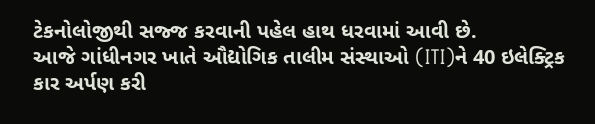ટેકનોલોજીથી સજ્જ કરવાની પહેલ હાથ ધરવામાં આવી છે.
આજે ગાંધીનગર ખાતે ઔદ્યોગિક તાલીમ સંસ્થાઓ (ITI)ને 40 ઇલેક્ટ્રિક કાર અર્પણ કરી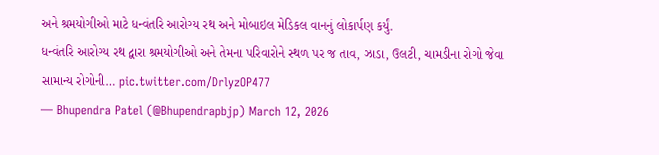અને શ્રમયોગીઓ માટે ધન્વંતરિ આરોગ્ય રથ અને મોબાઇલ મેડિકલ વાનનું લોકાર્પણ કર્યું.
ધન્વંતરિ આરોગ્ય રથ દ્વારા શ્રમયોગીઓ અને તેમના પરિવારોને સ્થળ પર જ તાવ, ઝાડા, ઉલટી, ચામડીના રોગો જેવા સામાન્ય રોગોની… pic.twitter.com/DrlyzOP477
— Bhupendra Patel (@Bhupendrapbjp) March 12, 2026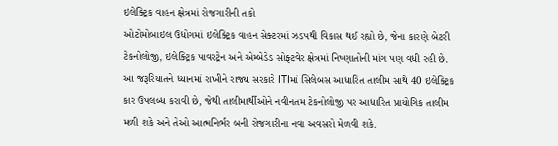ઇલેક્ટ્રિક વાહન ક્ષેત્રમાં રોજગારીની તકો
ઓટોમોબાઇલ ઉદ્યોગમાં ઇલેક્ટ્રિક વાહન સેક્ટરમાં ઝડપથી વિકાસ થઈ રહ્યો છે, જેના કારણે બેટરી ટેકનોલોજી, ઇલેક્ટ્રિક પાવરટ્રેન અને એમ્બેડેડ સોફ્ટવેર ક્ષેત્રમાં નિષ્ણાતોની માંગ પણ વધી રહી છે.
આ જરૂરિયાતને ધ્યાનમાં રાખીને રાજ્ય સરકારે ITIમાં સિલેબસ આધારિત તાલીમ સાથે 40 ઇલેક્ટ્રિક કાર ઉપલબ્ધ કરાવી છે, જેથી તાલીમાર્થીઓને નવીનતમ ટેકનોલોજી પર આધારિત પ્રાયોગિક તાલીમ મળી શકે અને તેઓ આત્મનિર્ભર બની રોજગારીના નવા અવસરો મેળવી શકે.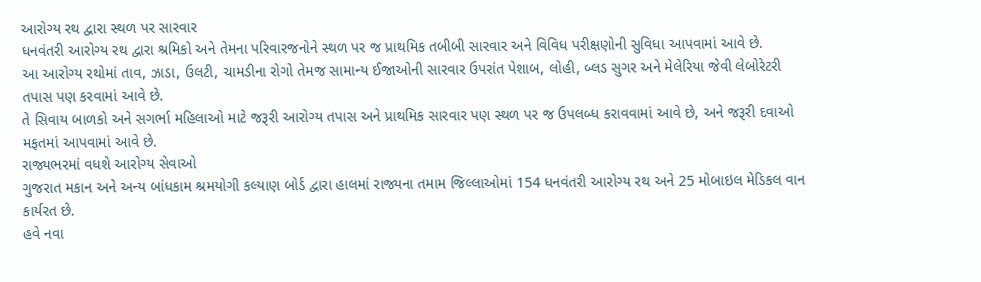આરોગ્ય રથ દ્વારા સ્થળ પર સારવાર
ધનવંતરી આરોગ્ય રથ દ્વારા શ્રમિકો અને તેમના પરિવારજનોને સ્થળ પર જ પ્રાથમિક તબીબી સારવાર અને વિવિધ પરીક્ષણોની સુવિધા આપવામાં આવે છે.
આ આરોગ્ય રથોમાં તાવ, ઝાડા, ઉલટી, ચામડીના રોગો તેમજ સામાન્ય ઈજાઓની સારવાર ઉપરાંત પેશાબ, લોહી, બ્લડ સુગર અને મેલેરિયા જેવી લેબોરેટરી તપાસ પણ કરવામાં આવે છે.
તે સિવાય બાળકો અને સગર્ભા મહિલાઓ માટે જરૂરી આરોગ્ય તપાસ અને પ્રાથમિક સારવાર પણ સ્થળ પર જ ઉપલબ્ધ કરાવવામાં આવે છે, અને જરૂરી દવાઓ મફતમાં આપવામાં આવે છે.
રાજ્યભરમાં વધશે આરોગ્ય સેવાઓ
ગુજરાત મકાન અને અન્ય બાંધકામ શ્રમયોગી કલ્યાણ બોર્ડ દ્વારા હાલમાં રાજ્યના તમામ જિલ્લાઓમાં 154 ધનવંતરી આરોગ્ય રથ અને 25 મોબાઇલ મેડિકલ વાન કાર્યરત છે.
હવે નવા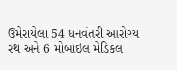ઉમેરાયેલા 54 ધનવંતરી આરોગ્ય રથ અને 6 મોબાઇલ મેડિકલ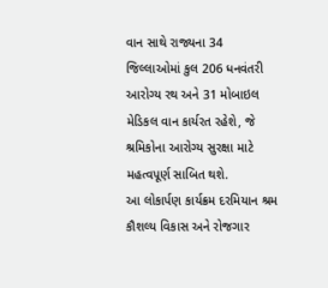વાન સાથે રાજ્યના 34 જિલ્લાઓમાં કુલ 206 ધનવંતરી આરોગ્ય રથ અને 31 મોબાઇલ મેડિકલ વાન કાર્યરત રહેશે, જે શ્રમિકોના આરોગ્ય સુરક્ષા માટે મહત્વપૂર્ણ સાબિત થશે.
આ લોકાર્પણ કાર્યક્રમ દરમિયાન શ્રમ કૌશલ્ય વિકાસ અને રોજગાર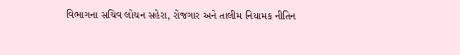વિભાગના સચિવ લોચન સહેરા, રોજગાર અને તાલીમ નિયામક નીતિન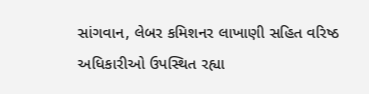સાંગવાન, લેબર કમિશનર લાખાણી સહિત વરિષ્ઠ અધિકારીઓ ઉપસ્થિત રહ્યા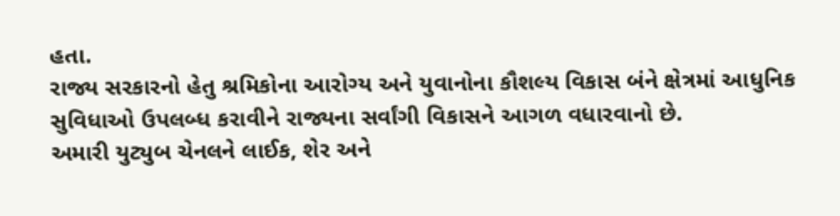હતા.
રાજ્ય સરકારનો હેતુ શ્રમિકોના આરોગ્ય અને યુવાનોના કૌશલ્ય વિકાસ બંને ક્ષેત્રમાં આધુનિક સુવિધાઓ ઉપલબ્ધ કરાવીને રાજ્યના સર્વાંગી વિકાસને આગળ વધારવાનો છે.
અમારી યુટ્યુબ ચેનલને લાઈક, શેર અને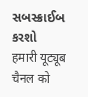સબસ્ક્રાઈબ કરશો
हमारी यूट्यूब चैनल को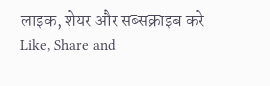लाइक, शेयर और सब्सक्राइब करे
Like, Share and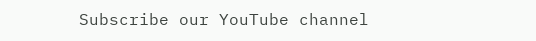Subscribe our YouTube channel